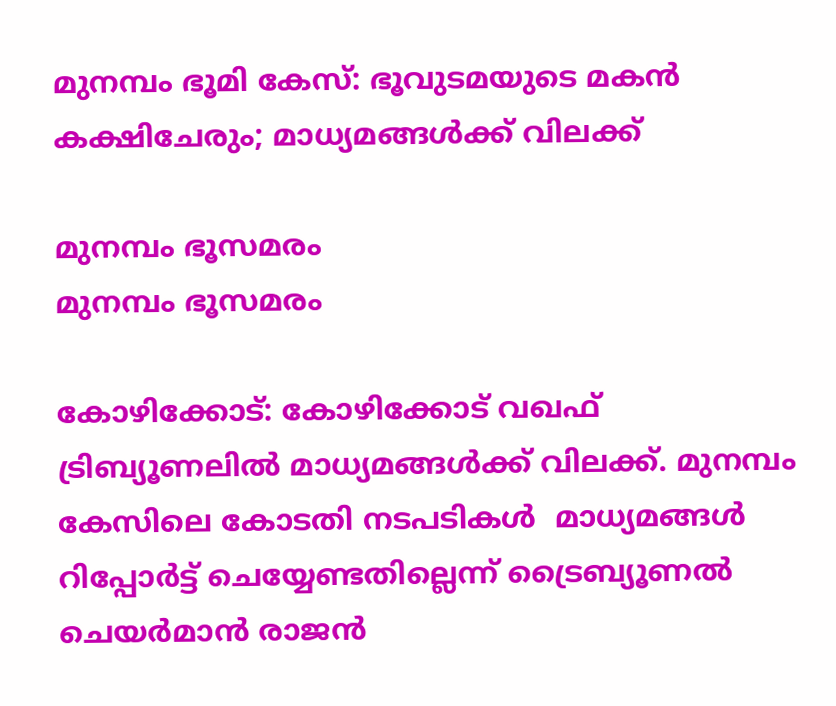മുനമ്പം ഭൂമി കേസ്: ഭൂവുടമയുടെ മകന്‍ കക്ഷിചേരും; മാധ്യമങ്ങൾക്ക് വിലക്ക്

മുനമ്പം ഭൂസമരം
മുനമ്പം ഭൂസമരം

കോഴിക്കോട്: കോഴിക്കോട് വഖഫ് ട്രിബ്യൂണലിൽ മാധ്യമങ്ങൾക്ക് വിലക്ക്. മുനമ്പം കേസിലെ കോടതി നടപടികൾ  മാധ്യമങ്ങൾ റിപ്പോർട്ട് ചെയ്യേണ്ടതില്ലെന്ന് ട്രൈബ്യൂണൽ ചെയർമാൻ രാജൻ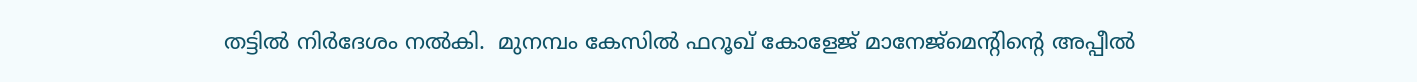തട്ടിൽ നിർദേശം നൽകി.  മുനമ്പം കേസിൽ ഫറൂഖ് കോളേജ് മാനേജ്മെൻ്റിൻ്റെ അപ്പീൽ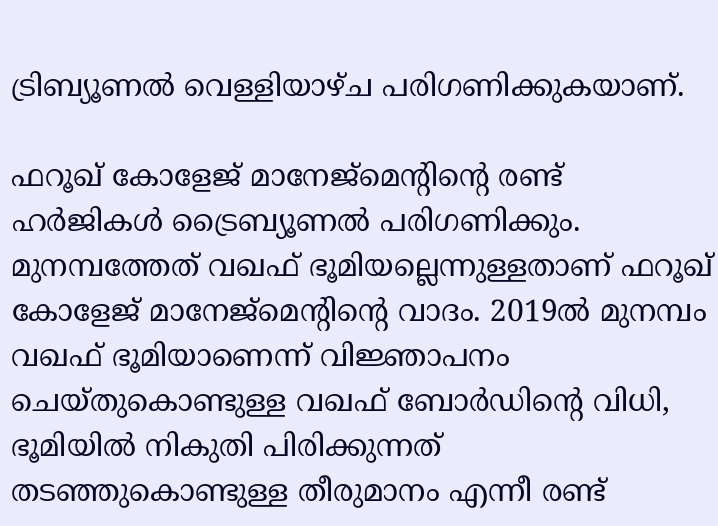ട്രിബ്യൂണൽ വെള്ളിയാഴ്ച പരിഗണിക്കുകയാണ്.

ഫറൂഖ് കോളേജ് മാനേജ്‌മെന്റിന്റെ രണ്ട് ഹര്‍ജികള്‍ ട്രൈബ്യൂണല്‍ പരിഗണിക്കും. മുനമ്പത്തേത് വഖഫ് ഭൂമിയല്ലെന്നുള്ളതാണ് ഫറൂഖ് കോളേജ് മാനേജ്‌മെന്റിന്റെ വാദം. 2019ല്‍ മുനമ്പം വഖഫ് ഭൂമിയാണെന്ന് വിജ്ഞാപനം ചെയ്തുകൊണ്ടുള്ള വഖഫ് ബോര്‍ഡിന്റെ വിധി, ഭൂമിയില്‍ നികുതി പിരിക്കുന്നത് തടഞ്ഞുകൊണ്ടുള്ള തീരുമാനം എന്നീ രണ്ട്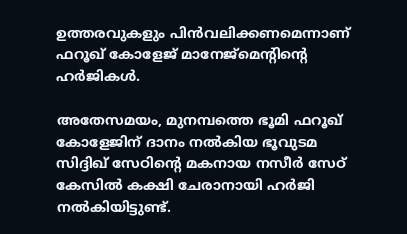ഉത്തരവുകളും പിന്‍വലിക്കണമെന്നാണ് ഫറൂഖ് കോളേജ് മാനേജ്‌മെന്റിന്റെ ഹര്‍ജികള്‍.

അതേസമയം, മുനമ്പത്തെ ഭൂമി ഫറൂഖ് കോളേജിന് ദാനം നല്‍കിയ ഭൂവുടമ സിദ്ദിഖ് സേഠിന്റെ മകനായ നസീര്‍ സേഠ് കേസില്‍ കക്ഷി ചേരാനായി ഹര്‍ജി നല്‍കിയിട്ടുണ്ട്.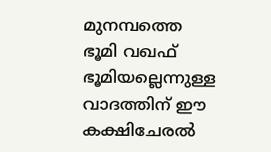മുനമ്പത്തെ ഭൂമി വഖഫ് ഭൂമിയല്ലെന്നുള്ള വാദത്തിന് ഈ കക്ഷിചേരല്‍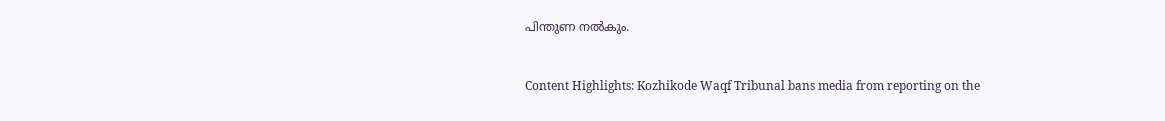പിന്തുണ നല്‍കും.


Content Highlights: Kozhikode Waqf Tribunal bans media from reporting on the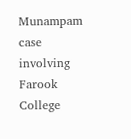Munampam case involving Farook College